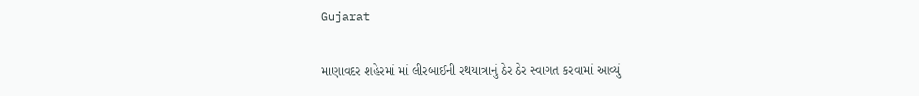Gujarat

માણાવદર શહેરમાં માં લીરબાઈની રથયાત્રાનું ઠેર ઠેર સ્વાગત કરવામાં આવ્યું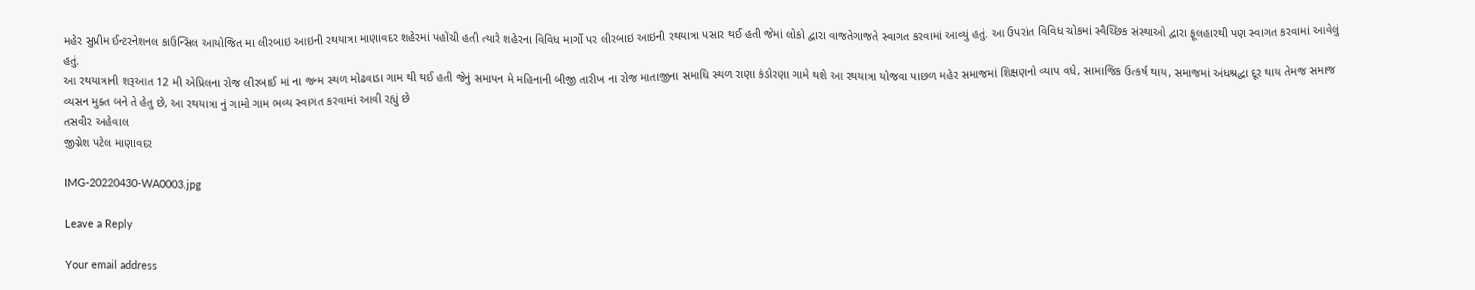મહેર સુપ્રીમ ઈન્ટરનેશનલ કાઉન્સિલ આયોજિત મા લીરબાઇ આઇની રથયાત્રા માણાવદર શહેરમાં પહોંચી હતી ત્યારે શહેરના વિવિધ માર્ગો પર લીરબાઇ આઇની રથયાત્રા પસાર થઈ હતી જેમાં લોકો દ્વારા વાજતેગાજતે સ્વાગત કરવામાં આવ્યું હતું. આ ઉપરાંત વિવિધ ચોકમાં સ્વૈચ્છિક સંસ્થાઓ દ્વારા ફૂલહારથી પણ સ્વાગત કરવામાં આવેલું હતું.
આ રથયાત્રાની શરૂઆત 12 મી એપ્રિલના રોજ લીરબાઈ માં ના જન્મ સ્થળ મોઢવાડા ગામ થી થઈ હતી જેનું સમાપન મે મહિનાની બીજી તારીખ ના રોજ માતાજીના સમાધિ સ્થળ રાણા કંડોરણા ગામે થશે આ રથયાત્રા યોજવા પાછળ મહેર સમાજમાં શિક્ષણનો વ્યાપ વધે, સામાજિક ઉત્કર્ષ થાય, સમાજમાં અંધશ્રદ્ધા દૂર થાય તેમજ સમાજ વ્યસન મુક્ત બને તે હેતુ છે, આ રથયાત્રા નું ગામો ગામ ભવ્ય સ્વાગત કરવામાં આવી રહ્યું છે
તસવીર અહેવાલ
જીગ્નેશ પટેલ માણાવદર

IMG-20220430-WA0003.jpg

Leave a Reply

Your email address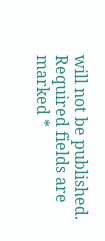will not be published. Required fields are marked *